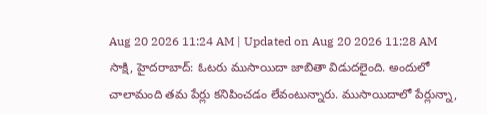Aug 20 2026 11:24 AM | Updated on Aug 20 2026 11:28 AM
సాక్షి, హైదరాబాద్: ఓటరు ముసాయిదా జాబితా విడుదలైంది. అందులో చాలామంది తమ పేర్లు కనిపించడం లేవంటున్నారు. ముసాయిదాలో పేర్లున్నా,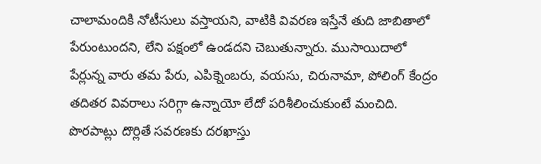చాలామందికి నోటీసులు వస్తాయని, వాటికి వివరణ ఇస్తేనే తుది జాబితాలో పేరుంటుందని, లేని పక్షంలో ఉండదని చెబుతున్నారు. ముసాయిదాలో పేర్లున్న వారు తమ పేరు, ఎపిక్నెంబరు, వయసు, చిరునామా, పోలింగ్ కేంద్రం తదితర వివరాలు సరిగ్గా ఉన్నాయో లేదో పరిశీలించుకుంటే మంచిది. పొరపాట్లు దొర్లితే సవరణకు దరఖాస్తు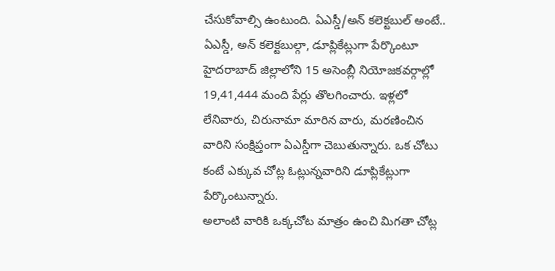చేసుకోవాల్సి ఉంటుంది. ఏఎస్డీ/అన్ కలెక్టబుల్ అంటే.. ఏఎస్డీ, అన్ కలెక్టబుల్గా, డూప్లికేట్లుగా పేర్కొంటూ హైదరాబాద్ జిల్లాలోని 15 అసెంబ్లీ నియోజకవర్గాల్లో 19,41,444 మంది పేర్లు తొలగించారు. ఇళ్లలో లేనివారు, చిరునామా మారిన వారు, మరణించిన వారిని సంక్షిప్తంగా ఏఎస్డీగా చెబుతున్నారు. ఒక చోటు కంటే ఎక్కువ చోట్ల ఓట్లున్నవారిని డూప్లికేట్లుగా పేర్కొంటున్నారు.
అలాంటి వారికి ఒక్కచోట మాత్రం ఉంచి మిగతా చోట్ల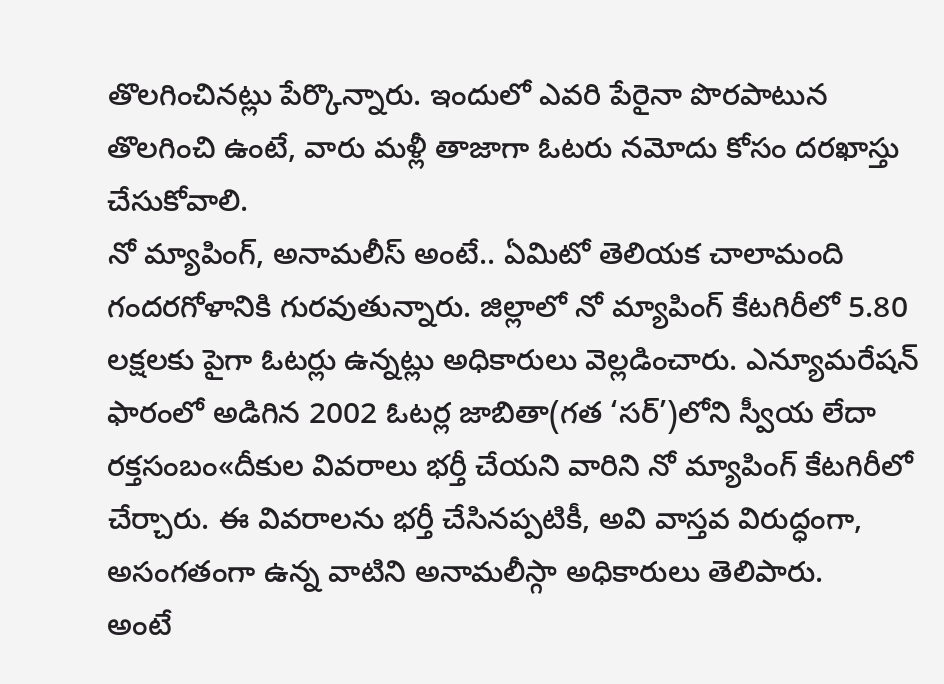తొలగించినట్లు పేర్కొన్నారు. ఇందులో ఎవరి పేరైనా పొరపాటున తొలగించి ఉంటే, వారు మళ్లీ తాజాగా ఓటరు నమోదు కోసం దరఖాస్తు చేసుకోవాలి.
నో మ్యాపింగ్, అనామలీస్ అంటే.. ఏమిటో తెలియక చాలామంది గందరగోళానికి గురవుతున్నారు. జిల్లాలో నో మ్యాపింగ్ కేటగిరీలో 5.80 లక్షలకు పైగా ఓటర్లు ఉన్నట్లు అధికారులు వెల్లడించారు. ఎన్యూమరేషన్ ఫారంలో అడిగిన 2002 ఓటర్ల జాబితా(గత ‘సర్’)లోని స్వీయ లేదా రక్తసంబం«దీకుల వివరాలు భర్తీ చేయని వారిని నో మ్యాపింగ్ కేటగిరీలో చేర్చారు. ఈ వివరాలను భర్తీ చేసినప్పటికీ, అవి వాస్తవ విరుద్ధంగా, అసంగతంగా ఉన్న వాటిని అనామలీస్గా అధికారులు తెలిపారు.
అంటే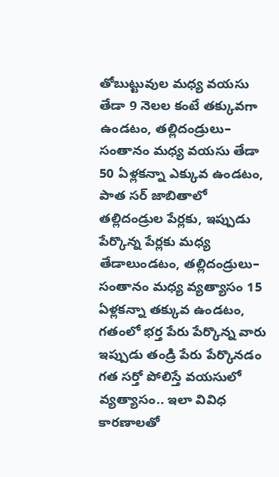తోబుట్టువుల మధ్య వయసు తేడా 9 నెలల కంటే తక్కువగా ఉండటం, తల్లిదండ్రులు– సంతానం మధ్య వయసు తేడా 50 ఏళ్లకన్నా ఎక్కువ ఉండటం, పాత సర్ జాబితాలో తల్లిదండ్రుల పేర్లకు, ఇప్పుడు పేర్కొన్న పేర్లకు మధ్య తేడాలుండటం, తల్లిదండ్రులు– సంతానం మధ్య వ్యత్యాసం 15 ఏళ్లకన్నా తక్కువ ఉండటం, గతంలో భర్త పేరు పేర్కొన్న వారు ఇప్పుడు తండ్రి పేరు పేర్కొనడం గత సర్తో పోలిస్తే వయసులో వ్యత్యాసం.. ఇలా వివిధ కారణాలతో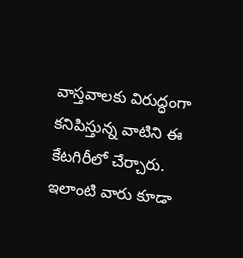వాస్తవాలకు విరుద్ధంగా కనిపిస్తున్న వాటిని ఈ కేటగిరీలో చేర్చారు. ఇలాంటి వారు కూడా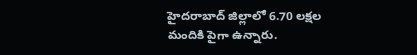హైదరాబాద్ జిల్లాలో 6.70 లక్షల మందికి పైగా ఉన్నారు.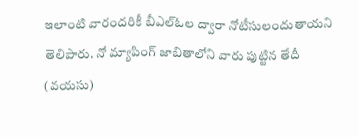ఇలాంటి వారందరికీ బీఎల్ఓల ద్వారా నోటీసులందుతాయని తెలిపారు. నో మ్యాపింగ్ జాబితాలోని వారు పుట్టిన తేదీ (వయసు)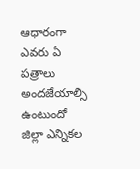ఆధారంగా ఎవరు ఏ పత్రాలు అందజేయాల్సి ఉంటుందో జిల్లా ఎన్నికల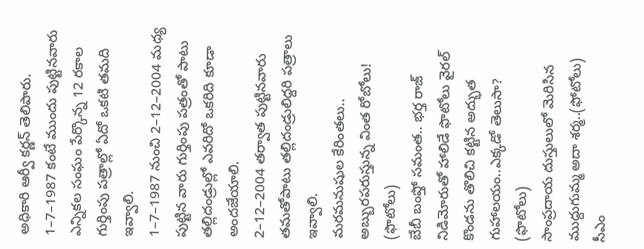అధికారి ఆర్వీ కర్ణన్ తెలిపారు.
1–7–1987 కంటే ముందు పుట్టినవారు ఎన్నికల సంఘం పేర్కొన్న 12 రకాల గుర్తింపు పత్రాల్లో ఏదో ఒకటి తమది ఇవ్వాలి.
1–7–1987 నుంచి 2–12–2004 మధ్య పుట్టిన వారు గుర్తింపు పత్రంతో పాటు తల్లిదండ్రుల్లో ఎవరిదో ఒకరిది కూడా అందజేయాలి.
2–12–2004 తర్వాత పుట్టినవారు తమతోపాటు తల్లిదండ్రులిద్దరి పత్రాలు ఇవ్వాలి.
మరమనుషుల కేరింతలు.. అబ్బురపరుస్తున్న వింత రోబోలు! (ఫొటోలు)
బేబీ బంప్తో సమంత.. భర్త రాజ్ నిడిమోరుతో హాలిడే ఫొటోలు వైరల్
కొండను తొలిచి కట్టిన అద్భుత గుహాలయం..ఎక్కడో తెలుసా? (ఫొటోలు)
సాంప్రదాయ దుస్తులులో మెరిసిన ముద్దుగుమ్మ అదా శర్మ..(ఫోటోలు)
సీఎం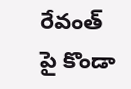రేవంత్ పై కొండా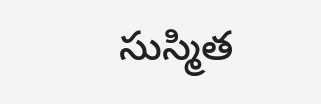సుస్మిత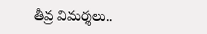తీవ్ర విమర్శలు..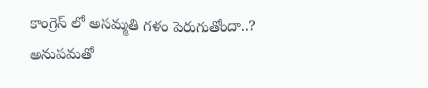కాంగ్రెస్ లో అసమ్మతి గళం పెరుగుతోందా..?
అనుపమతో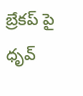బ్రేకప్ పై ధృవ్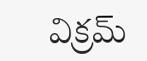విక్రమ్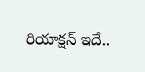రియాక్షన్ ఇదే..